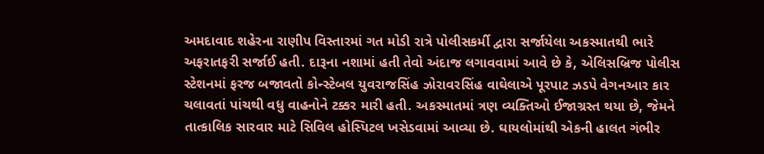અમદાવાદ શહેરના રાણીપ વિસ્તારમાં ગત મોડી રાત્રે પોલીસકર્મી દ્વારા સર્જાયેલા અકસ્માતથી ભારે અફરાતફરી સર્જાઈ હતી. દારૂના નશામાં હતી તેવો અંદાજ લગાવવામાં આવે છે કે, એલિસબ્રિજ પોલીસ સ્ટેશનમાં ફરજ બજાવતો કોન્સ્ટેબલ યુવરાજસિંહ ઝોરાવરસિંહ વાઘેલાએ પૂરપાટ ઝડપે વેગનઆર કાર ચલાવતાં પાંચથી વધુ વાહનોને ટક્કર મારી હતી. અકસ્માતમાં ત્રણ વ્યક્તિઓ ઈજાગ્રસ્ત થયા છે, જેમને તાત્કાલિક સારવાર માટે સિવિલ હોસ્પિટલ ખસેડવામાં આવ્યા છે. ઘાયલોમાંથી એકની હાલત ગંભીર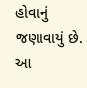હોવાનું જણાવાયું છે.
આ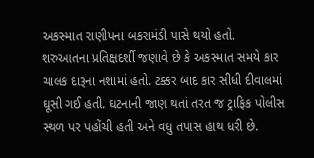અકસ્માત રાણીપના બકરામંડી પાસે થયો હતો. શરુઆતના પ્રતિક્ષદર્શી જણાવે છે કે અકસ્માત સમયે કાર ચાલક દારૂના નશામાં હતો. ટક્કર બાદ કાર સીધી દીવાલમાં ઘૂસી ગઈ હતી. ઘટનાની જાણ થતાં તરત જ ટ્રાફિક પોલીસ સ્થળ પર પહોંચી હતી અને વધુ તપાસ હાથ ધરી છે.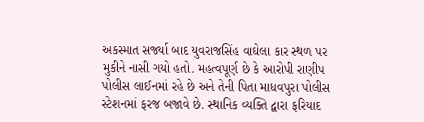અકસ્માત સર્જ્યા બાદ યુવરાજસિંહ વાઘેલા કાર સ્થળ પર મુકીને નાસી ગયો હતો. મહત્વપૂર્ણ છે કે આરોપી રાણીપ પોલીસ લાઈનમાં રહે છે અને તેની પિતા માધવપુરા પોલીસ સ્ટેશનમાં ફરજ બજાવે છે. સ્થાનિક વ્યક્તિ દ્વારા ફરિયાદ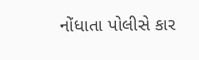નોંધાતા પોલીસે કાર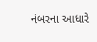નંબરના આધારે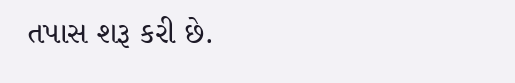તપાસ શરૂ કરી છે.